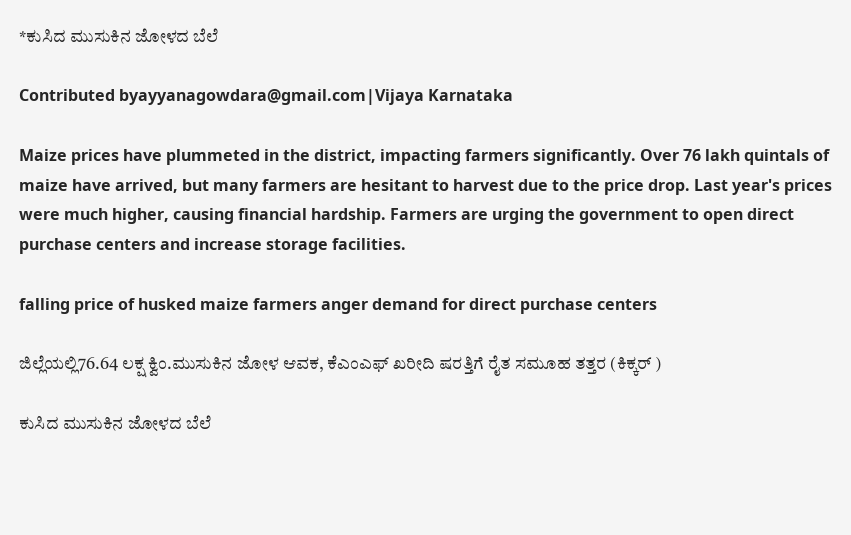*ಕುಸಿದ ಮುಸುಕಿನ ಜೋಳದ ಬೆಲೆ

Contributed byayyanagowdara@gmail.com|Vijaya Karnataka

Maize prices have plummeted in the district, impacting farmers significantly. Over 76 lakh quintals of maize have arrived, but many farmers are hesitant to harvest due to the price drop. Last year's prices were much higher, causing financial hardship. Farmers are urging the government to open direct purchase centers and increase storage facilities.

falling price of husked maize farmers anger demand for direct purchase centers

ಜಿಲ್ಲೆಯಲ್ಲಿ76.64 ಲಕ್ಷ ಕ್ವಿಂ.ಮುಸುಕಿನ ಜೋಳ ಆವಕ, ಕೆಎಂಎಫ್ ಖರೀದಿ ಷರತ್ತಿಗೆ ರೈತ ಸಮೂಹ ತತ್ತರ (ಕಿಕ್ಕರ್ )

ಕುಸಿದ ಮುಸುಕಿನ ಜೋಳದ ಬೆಲೆ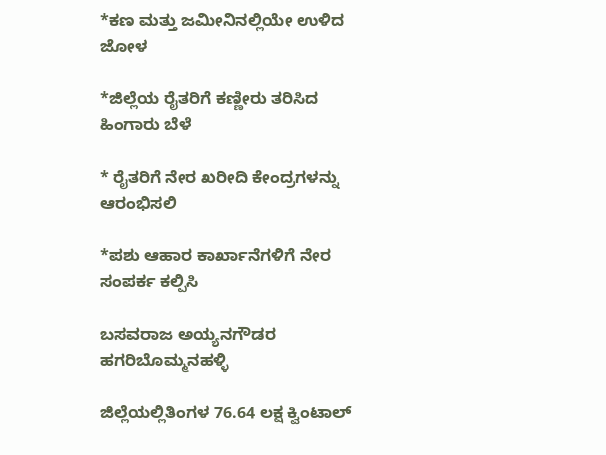*ಕಣ ಮತ್ತು ಜಮೀನಿನಲ್ಲಿಯೇ ಉಳಿದ ಜೋಳ

*ಜಿಲ್ಲೆಯ ರೈತರಿಗೆ ಕಣ್ಣೀರು ತರಿಸಿದ ಹಿಂಗಾರು ಬೆಳೆ

* ರೈತರಿಗೆ ನೇರ ಖರೀದಿ ಕೇಂದ್ರಗಳನ್ನು ಆರಂಭಿಸಲಿ

*ಪಶು ಆಹಾರ ಕಾರ್ಖಾನೆಗಳಿಗೆ ನೇರ ಸಂಪರ್ಕ ಕಲ್ಪಿಸಿ

ಬಸವರಾಜ ಅಯ್ಯನಗೌಡರ ಹಗರಿಬೊಮ್ಮನಹಳ್ಳಿ

ಜಿಲ್ಲೆಯಲ್ಲಿತಿಂಗಳ 76.64 ಲಕ್ಷ ಕ್ವಿಂಟಾಲ್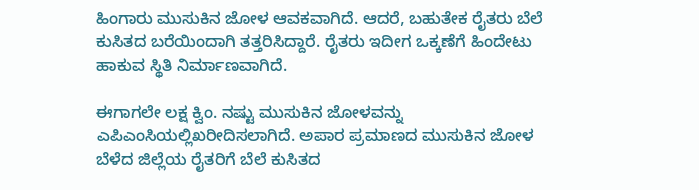ಹಿಂಗಾರು ಮುಸುಕಿನ ಜೋಳ ಆವಕವಾಗಿದೆ. ಆದರೆ, ಬಹುತೇಕ ರೈತರು ಬೆಲೆ ಕುಸಿತದ ಬರೆಯಿಂದಾಗಿ ತತ್ತರಿಸಿದ್ದಾರೆ. ರೈತರು ಇದೀಗ ಒಕ್ಕಣೆಗೆ ಹಿಂದೇಟು ಹಾಕುವ ಸ್ಥಿತಿ ನಿರ್ಮಾಣವಾಗಿದೆ.

ಈಗಾಗಲೇ ಲಕ್ಷ ಕ್ವಿಂ. ನಷ್ಟು ಮುಸುಕಿನ ಜೋಳವನ್ನು ಎಪಿಎಂಸಿಯಲ್ಲಿಖರೀದಿಸಲಾಗಿದೆ. ಅಪಾರ ಪ್ರಮಾಣದ ಮುಸುಕಿನ ಜೋಳ ಬೆಳೆದ ಜಿಲ್ಲೆಯ ರೈತರಿಗೆ ಬೆಲೆ ಕುಸಿತದ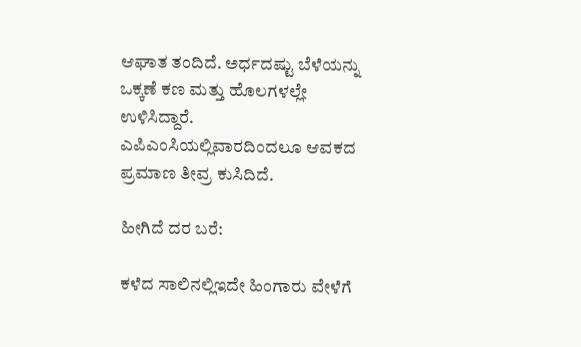ಆಘಾತ ತಂದಿದೆ. ಅರ್ಧದಷ್ಟು ಬೆಳೆಯನ್ನು ಒಕ್ಕಣೆ ಕಣ ಮತ್ತು ಹೊಲಗಳಲ್ಲೇ ಉಳಿಸಿದ್ದಾರೆ. ಎಪಿಎಂಸಿಯಲ್ಲಿವಾರದಿಂದಲೂ ಆವಕದ ಪ್ರಮಾಣ ತೀವ್ರ ಕುಸಿದಿದೆ.

ಹೀಗಿದೆ ದರ ಬರೆ:

ಕಳೆದ ಸಾಲಿನಲ್ಲಿಇದೇ ಹಿಂಗಾರು ವೇಳೆಗೆ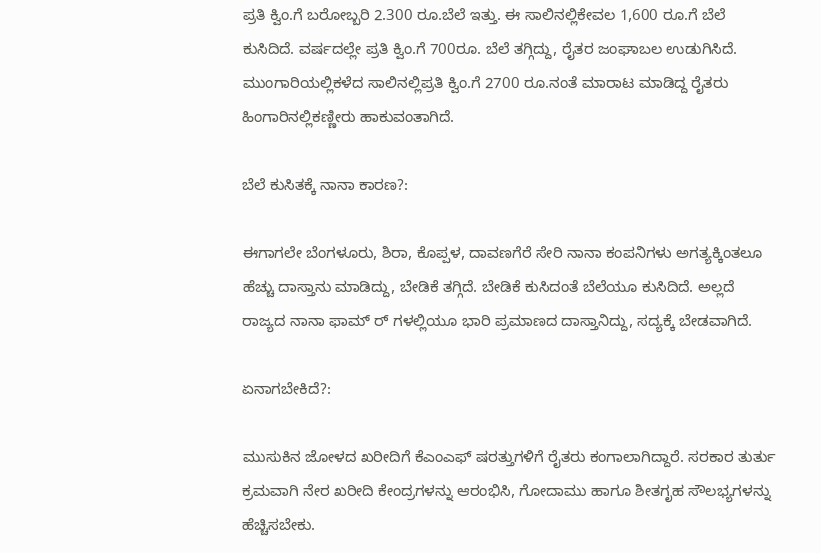ಪ್ರತಿ ಕ್ವಿಂ.ಗೆ ಬರೋಬ್ಬರಿ 2.300 ರೂ.ಬೆಲೆ ಇತ್ತು. ಈ ಸಾಲಿನಲ್ಲಿಕೇವಲ 1,600 ರೂ.ಗೆ ಬೆಲೆ ಕುಸಿದಿದೆ. ವರ್ಷದಲ್ಲೇ ಪ್ರತಿ ಕ್ವಿಂ.ಗೆ 700ರೂ. ಬೆಲೆ ತಗ್ಗಿದ್ದು, ರೈತರ ಜಂಘಾಬಲ ಉಡುಗಿಸಿದೆ. ಮುಂಗಾರಿಯಲ್ಲಿಕಳೆದ ಸಾಲಿನಲ್ಲಿಪ್ರತಿ ಕ್ವಿಂ.ಗೆ 2700 ರೂ.ನಂತೆ ಮಾರಾಟ ಮಾಡಿದ್ದ ರೈತರು ಹಿಂಗಾರಿನಲ್ಲಿಕಣ್ಣೀರು ಹಾಕುವಂತಾಗಿದೆ.

ಬೆಲೆ ಕುಸಿತಕ್ಕೆ ನಾನಾ ಕಾರಣ?:

ಈಗಾಗಲೇ ಬೆಂಗಳೂರು, ಶಿರಾ, ಕೊಪ್ಪಳ, ದಾವಣಗೆರೆ ಸೇರಿ ನಾನಾ ಕಂಪನಿಗಳು ಅಗತ್ಯಕ್ಕಿಂತಲೂ ಹೆಚ್ಚು ದಾಸ್ತಾನು ಮಾಡಿದ್ದು, ಬೇಡಿಕೆ ತಗ್ಗಿದೆ. ಬೇಡಿಕೆ ಕುಸಿದಂತೆ ಬೆಲೆಯೂ ಕುಸಿದಿದೆ. ಅಲ್ಲದೆ ರಾಜ್ಯದ ನಾನಾ ಫಾಮ್ ರ್ ಗಳಲ್ಲಿಯೂ ಭಾರಿ ಪ್ರಮಾಣದ ದಾಸ್ತಾನಿದ್ದು, ಸದ್ಯಕ್ಕೆ ಬೇಡವಾಗಿದೆ.

ಏನಾಗಬೇಕಿದೆ?:

ಮುಸುಕಿನ ಜೋಳದ ಖರೀದಿಗೆ ಕೆಎಂಎಫ್ ಷರತ್ತುಗಳಿಗೆ ರೈತರು ಕಂಗಾಲಾಗಿದ್ದಾರೆ. ಸರಕಾರ ತುರ್ತು ಕ್ರಮವಾಗಿ ನೇರ ಖರೀದಿ ಕೇಂದ್ರಗಳನ್ನು ಆರಂಭಿಸಿ, ಗೋದಾಮು ಹಾಗೂ ಶೀತಗೃಹ ಸೌಲಭ್ಯಗಳನ್ನು ಹೆಚ್ಚಿಸಬೇಕು.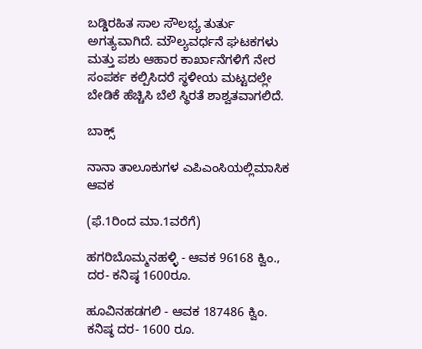ಬಡ್ಡಿರಹಿತ ಸಾಲ ಸೌಲಭ್ಯ ತುರ್ತು ಅಗತ್ಯವಾಗಿದೆ. ಮೌಲ್ಯವರ್ಧನೆ ಘಟಕಗಳು ಮತ್ತು ಪಶು ಆಹಾರ ಕಾರ್ಖಾನೆಗಳಿಗೆ ನೇರ ಸಂಪರ್ಕ ಕಲ್ಪಿಸಿದರೆ ಸ್ಥಳೀಯ ಮಟ್ಟದಲ್ಲೇ ಬೇಡಿಕೆ ಹೆಚ್ಚಿಸಿ ಬೆಲೆ ಸ್ಥಿರತೆ ಶಾಶ್ವತವಾಗಲಿದೆ.

ಬಾಕ್ಸ್

ನಾನಾ ತಾಲೂಕುಗಳ ಎಪಿಎಂಸಿಯಲ್ಲಿಮಾಸಿಕ ಆವಕ

(ಫೆ.1ರಿಂದ ಮಾ.1ವರೆಗೆ)

ಹಗರಿಬೊಮ್ಮನಹಳ್ಳಿ - ಆವಕ 96168 ಕ್ವಿಂ., ದರ- ಕನಿಷ್ಠ 1600ರೂ.

ಹೂವಿನಹಡಗಲಿ - ಆವಕ 187486 ಕ್ವಿಂ. ಕನಿಷ್ಠ ದರ- 1600 ರೂ.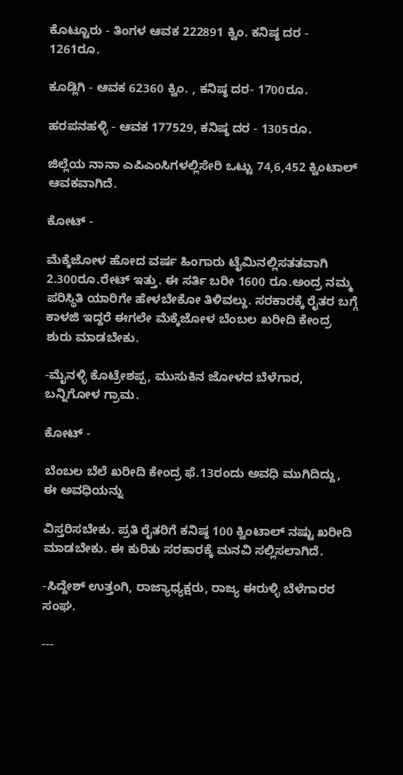ಕೊಟ್ಟೂರು - ತಿಂಗಳ ಆವಕ 222891 ಕ್ವಿಂ. ಕನಿಷ್ಠ ದರ - 1261ರೂ.

ಕೂಡ್ಲಿಗಿ - ಆವಕ 62360 ಕ್ವಿಂ. , ಕನಿಷ್ಠ ದರ- 1700ರೂ.

ಹರಪನಹಳ್ಳಿ - ಆವಕ 177529, ಕನಿಷ್ಠ ದರ - 1305ರೂ.

ಜಿಲ್ಲೆಯ ನಾನಾ ಎಪಿಎಂಸಿಗಳಲ್ಲಿಸೇರಿ ಒಟ್ಟು 74,6,452 ಕ್ವಿಂಟಾಲ್ ಆವಕವಾಗಿದೆ.

ಕೋಟ್ -

ಮೆಕ್ಕೆಜೋಳ ಹೋದ ವರ್ಷ ಹಿಂಗಾರು ಟೈಮಿನಲ್ಲಿಸತತವಾಗಿ 2.300ರೂ.ರೇಟ್ ಇತ್ತು. ಈ ಸರ್ತಿ ಬರೀ 1600 ರೂ.ಅಂದ್ರ ನಮ್ಮ ಪರಿಸ್ಥಿತಿ ಯಾರಿಗೇ ಹೇಳಬೇಕೋ ತಿಳಿವಲ್ದು. ಸರಕಾರಕ್ಕೆ ರೈತರ ಬಗ್ಗೆ ಕಾಳಜಿ ಇದ್ದರೆ ಈಗಲೇ ಮೆಕ್ಕೆಜೋಳ ಬೆಂಬಲ ಖರೀದಿ ಕೇಂದ್ರ ಶುರು ಮಾಡಬೇಕು.

-ಮೈನಳ್ಳಿ ಕೊಟ್ರೇಶಪ್ಪ, ಮುಸುಕಿನ ಜೋಳದ ಬೆಳೆಗಾರ, ಬನ್ನಿಗೋಳ ಗ್ರಾಮ.

ಕೋಟ್ -

ಬೆಂಬಲ ಬೆಲೆ ಖರೀದಿ ಕೇಂದ್ರ ಫೆ.13ರಂದು ಅವಧಿ ಮುಗಿದಿದ್ದು, ಈ ಅವಧಿಯನ್ನು

ವಿಸ್ತರಿಸಬೇಕು. ಪ್ರತಿ ರೈತರಿಗೆ ಕನಿಷ್ಠ 100 ಕ್ವಿಂಟಾಲ್ ನಷ್ಟು ಖರೀದಿ ಮಾಡಬೇಕು. ಈ ಕುರಿತು ಸರಕಾರಕ್ಕೆ ಮನವಿ ಸಲ್ಲಿಸಲಾಗಿದೆ.

-ಸಿದ್ದೇಶ್ ಉತ್ತಂಗಿ, ರಾಜ್ಯಾಧ್ಯಕ್ಷರು, ರಾಜ್ಯ ಈರುಳ್ಳಿ ಬೆಳೆಗಾರರ ಸಂಘ.

---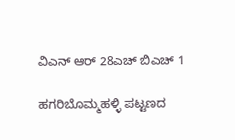ವಿಎನ್ ಆರ್ 28ಎಚ್ ಬಿಎಚ್ 1

ಹಗರಿಬೊಮ್ಮಹಳ್ಳಿ ಪಟ್ಟಣದ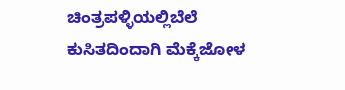ಚಿಂತ್ರಪಳ್ಳಿಯಲ್ಲಿಬೆಲೆ ಕುಸಿತದಿಂದಾಗಿ ಮೆಕ್ಕೆಜೋಳ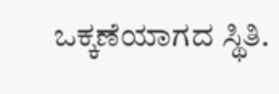ಒಕ್ಕಣೆಯಾಗದ ಸ್ಥಿತಿ.